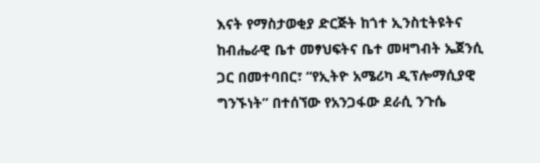እናት የማስታወቂያ ድርጅት ከጎተ ኢንስቲትዩትና ከብሔራዊ ቤተ መፃህፍትና ቤተ መዛግብት ኤጀንሲ ጋር በመተባበር፣ “የኢትዮ አሜሪካ ዲፕሎማሲያዊ ግንኙነት” በተሰኘው የአንጋፋው ደራሲ ንጉሴ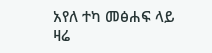አየለ ተካ መፅሐፍ ላይ ዛሬ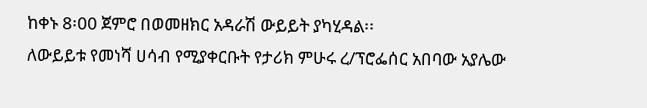ከቀኑ 8፡00 ጀምሮ በወመዘክር አዳራሽ ውይይት ያካሂዳል፡፡
ለውይይቱ የመነሻ ሀሳብ የሚያቀርቡት የታሪክ ምሁሩ ረ/ፕሮፌሰር አበባው አያሌው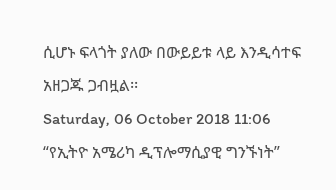ሲሆኑ ፍላጎት ያለው በውይይቱ ላይ እንዲሳተፍ አዘጋጁ ጋብዟል፡፡
Saturday, 06 October 2018 11:06
“የኢትዮ አሜሪካ ዲፕሎማሲያዊ ግንኙነት”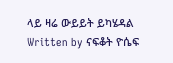ላይ ዛሬ ውይይት ይካሄዳል
Written by ናፍቆት ዮሴፍ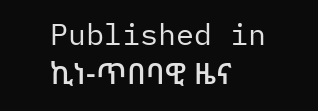Published in
ኪነ-ጥበባዊ ዜና